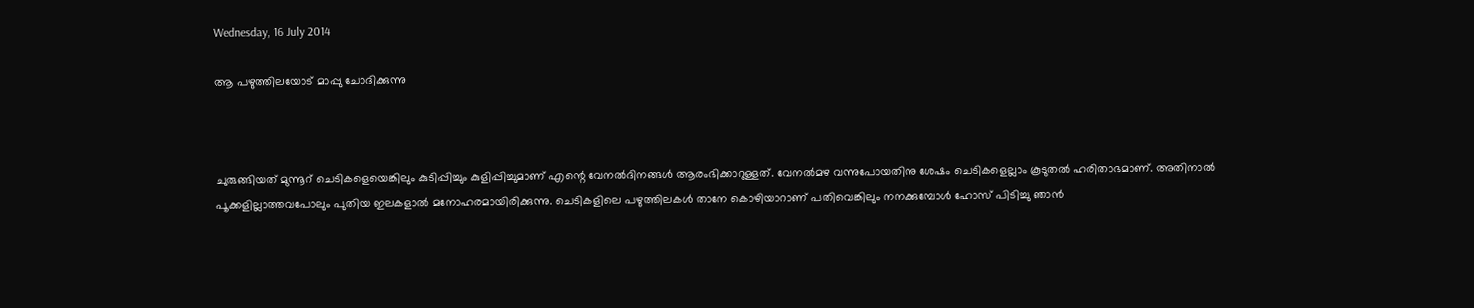Wednesday, 16 July 2014

ആ പഴുത്തിലയോട് മാപ്പു ചോദിക്കുന്നു



ചുരുങ്ങിയത് മുന്നൂറ് ചെടികളെയെങ്കിലും കുടിപ്പിച്ചും കുളിപ്പിച്ചുമാണ് എന്റെ വേനല്‍ദിനങ്ങള്‍ ആരംഭിക്കാറുള്ളത്. വേനല്‍മഴ വന്നുപോയതിനു ശേഷം ചെടികളെല്ലാം കൂടുതല്‍ ഹരിതാഭമാണ്. അതിനാല്‍ പൂക്കളില്ലാത്തവപോലും പുതിയ ഇലകളാല്‍ മനോഹരമായിരിക്കുന്നു. ചെടികളിലെ പഴുത്തിലകള്‍ താനേ കൊഴിയാറാണ് പതിവെങ്കിലും നനക്കുമ്പോള്‍ ഹോസ് പിടിച്ചു ഞാന്‍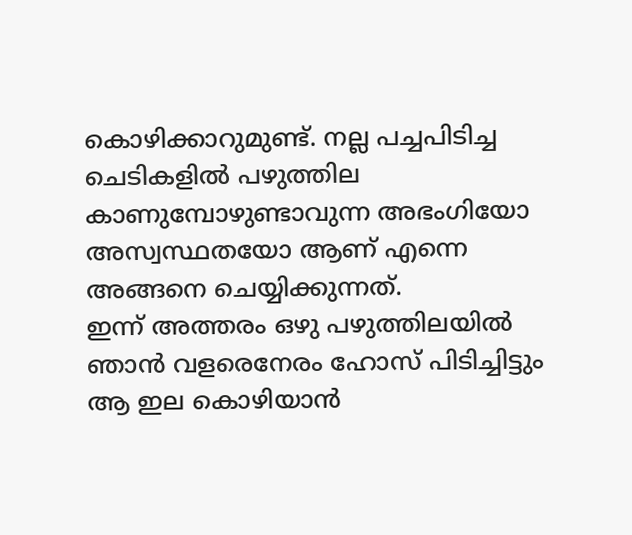കൊഴിക്കാറുമുണ്ട്. നല്ല പച്ചപിടിച്ച ചെടികളില്‍ പഴുത്തില കാണുമ്പോഴുണ്ടാവുന്ന അഭംഗിയോ അസ്വസ്ഥതയോ ആണ് എന്നെ അങ്ങനെ ചെയ്യിക്കുന്നത്.
ഇന്ന് അത്തരം ഒഴു പഴുത്തിലയില്‍ ഞാന്‍ വളരെനേരം ഹോസ് പിടിച്ചിട്ടും ആ ഇല കൊഴിയാന്‍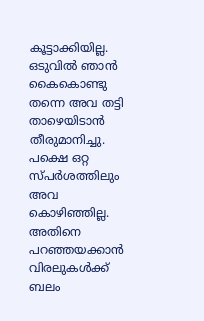കൂട്ടാക്കിയില്ല. ഒടുവില്‍ ഞാന്‍ കൈകൊണ്ടു തന്നെ അവ തട്ടി താഴെയിടാന്‍ തീരുമാനിച്ചു. പക്ഷെ ഒറ്റ സ്പര്‍ശത്തിലും അവ കൊഴിഞ്ഞില്ല. അതിനെ പറഞ്ഞയക്കാന്‍ വിരലുകള്‍ക്ക് ബലം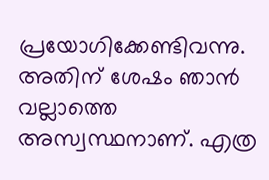പ്രയോഗിക്കേണ്ടിവന്നു. അതിന് ശേഷം ഞാന്‍ വല്ലാത്തെ അസ്വസ്ഥനാണ്. എത്ര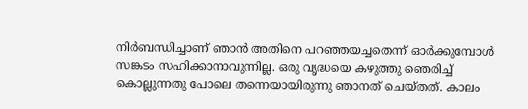നിര്‍ബന്ധിച്ചാണ് ഞാന്‍ അതിനെ പറഞ്ഞയച്ചതെന്ന് ഓര്‍ക്കുമ്പോള്‍ സങ്കടം സഹിക്കാനാവുന്നില്ല. ഒരു വൃദ്ധയെ കഴുത്തു ഞെരിച്ച് കൊല്ലുന്നതു പോലെ തന്നെയായിരുന്നു ഞാനത് ചെയ്തത്. കാലം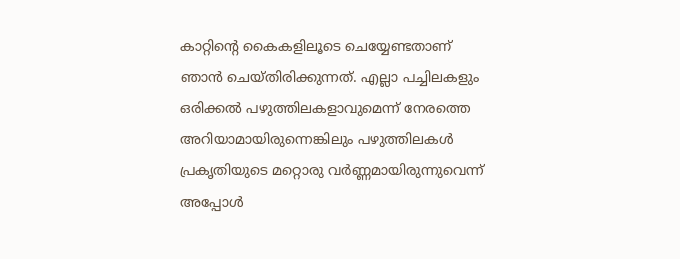കാറ്റിന്റെ കൈകളിലൂടെ ചെയ്യേണ്ടതാണ് ഞാന്‍ ചെയ്തിരിക്കുന്നത്. എല്ലാ പച്ചിലകളും ഒരിക്കല്‍ പഴുത്തിലകളാവുമെന്ന് നേരത്തെ അറിയാമായിരുന്നെങ്കിലും പഴുത്തിലകള്‍ പ്രകൃതിയുടെ മറ്റൊരു വര്‍ണ്ണമായിരുന്നുവെന്ന്  അപ്പോള്‍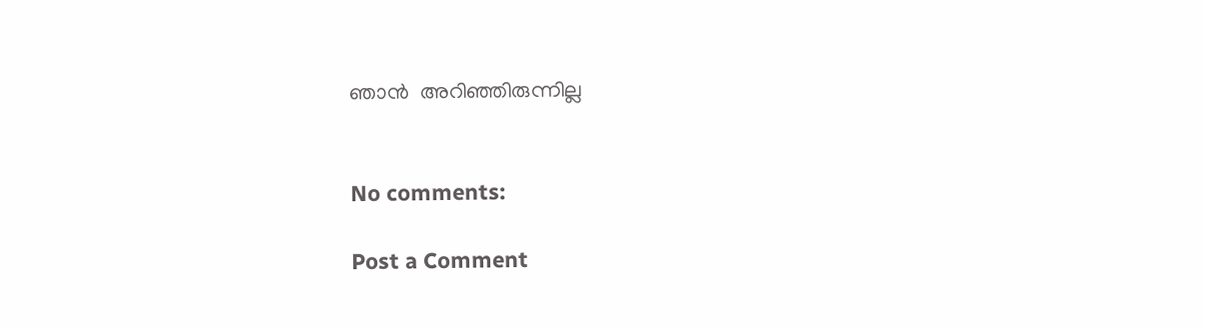ഞാന്‍  അറിഞ്ഞിരുന്നില്ല


No comments:

Post a Comment